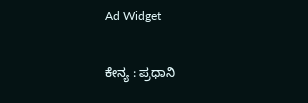Ad Widget

ಕೇನ್ಯ : ಪ್ರಧಾನಿ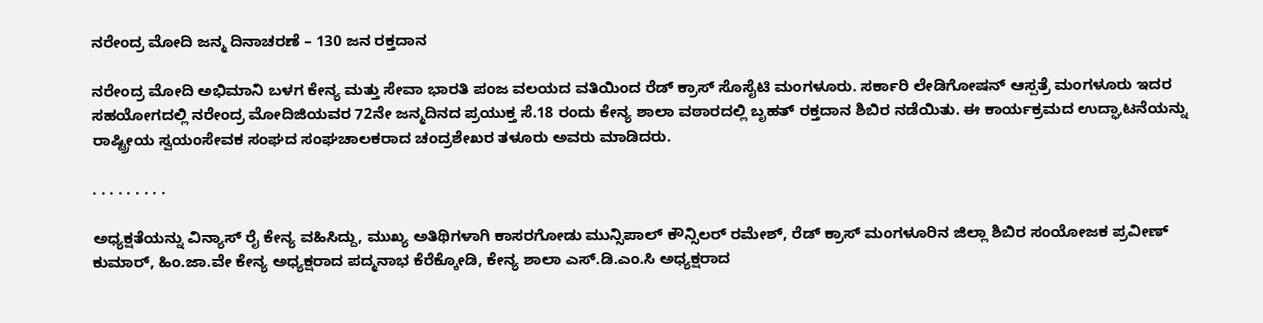ನರೇಂದ್ರ ಮೋದಿ ಜನ್ಮ ದಿನಾಚರಣೆ – 130 ಜನ ರಕ್ತದಾನ

ನರೇಂದ್ರ ಮೋದಿ ಅಭಿಮಾನಿ ಬಳಗ ಕೇನ್ಯ ಮತ್ತು ಸೇವಾ ಭಾರತಿ ಪಂಜ ವಲಯದ ವತಿಯಿಂದ ರೆಡ್ ಕ್ರಾಸ್ ಸೊಸೈಟಿ ಮಂಗಳೂರು. ಸರ್ಕಾರಿ ಲೇಡಿಗೋಷನ್ ಆಸ್ಪತ್ರೆ ಮಂಗಳೂರು ಇದರ ಸಹಯೋಗದಲ್ಲಿ ನರೇಂದ್ರ ಮೋದಿಜಿಯವರ 72ನೇ ಜನ್ಮದಿನದ ಪ್ರಯುಕ್ತ ಸೆ.18 ರಂದು ಕೇನ್ಯ ಶಾಲಾ ವಠಾರದಲ್ಲಿ ಬೃಹತ್ ರಕ್ತದಾನ ಶಿಬಿರ ನಡೆಯಿತು. ಈ ಕಾರ್ಯಕ್ರಮದ ಉದ್ಘಾಟನೆಯನ್ನು ರಾಷ್ಟ್ರೀಯ ಸ್ವಯಂಸೇವಕ ಸಂಘದ ಸಂಘಚಾಲಕರಾದ ಚಂದ್ರಶೇಖರ ತಳೂರು ಅವರು ಮಾಡಿದರು.

. . . . . . . . .

ಅಧ್ಯಕ್ಷತೆಯನ್ನು ವಿನ್ಯಾಸ್ ರೈ ಕೇನ್ಯ ವಹಿಸಿದ್ದು, ಮುಖ್ಯ ಅತಿಥಿಗಳಾಗಿ ಕಾಸರಗೋಡು ಮುನ್ಸಿಪಾಲ್ ಕೌನ್ಸಿಲರ್ ರಮೇಶ್, ರೆಡ್ ಕ್ರಾಸ್ ಮಂಗಳೂರಿನ ಜಿಲ್ಲಾ ಶಿಬಿರ ಸಂಯೋಜಕ ಪ್ರವೀಣ್ ಕುಮಾರ್, ಹಿಂ.ಜಾ.ವೇ ಕೇನ್ಯ ಅಧ್ಯಕ್ಷರಾದ ಪದ್ಮನಾಭ ಕೆರೆಕ್ಕೋಡಿ, ಕೇನ್ಯ ಶಾಲಾ ಎಸ್.ಡಿ.ಎಂ.ಸಿ ಅಧ್ಯಕ್ಷರಾದ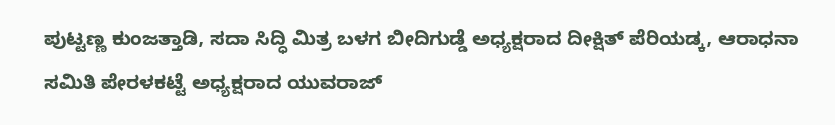ಪುಟ್ಟಣ್ಣ ಕುಂಜತ್ತಾಡಿ, ಸದಾ ಸಿದ್ಧಿ ಮಿತ್ರ ಬಳಗ ಬೀದಿಗುಡ್ಡೆ ಅಧ್ಯಕ್ಷರಾದ ದೀಕ್ಷಿತ್ ಪೆರಿಯಡ್ಕ, ಆರಾಧನಾ ಸಮಿತಿ ಪೇರಳಕಟ್ಟೆ ಅಧ್ಯಕ್ಷರಾದ ಯುವರಾಜ್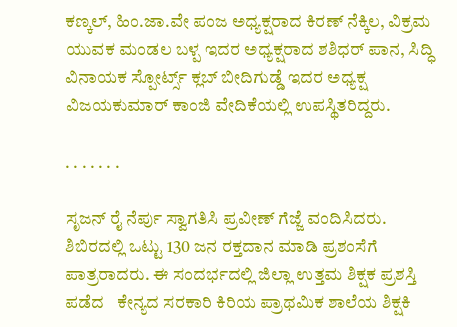ಕಣ್ಕಲ್, ಹಿಂ.ಜಾ.ವೇ ಪಂಜ ಅಧ್ಯಕ್ಷರಾದ ಕಿರಣ್ ನೆಕ್ಕಿಲ, ವಿಕ್ರಮ ಯುವಕ ಮಂಡಲ ಬಳ್ಪ ಇದರ ಅಧ್ಯಕ್ಷರಾದ ಶಶಿಧರ್ ಪಾನ, ಸಿದ್ಧಿ ವಿನಾಯಕ ಸ್ಪೋರ್ಟ್ಸ್ ಕ್ಲಬ್ ಬೀದಿಗುಡ್ಡೆ ಇದರ ಅಧ್ಯಕ್ಷ ವಿಜಯಕುಮಾರ್ ಕಾಂಜಿ ವೇದಿಕೆಯಲ್ಲಿ ಉಪಸ್ಥಿತರಿದ್ದರು.

. . . . . . .

ಸೃಜನ್ ರೈ ನೆರ್ಪು ಸ್ವಾಗತಿಸಿ ಪ್ರವೀಣ್ ಗೆಜ್ಜೆ ವಂದಿಸಿದರು. ಶಿಬಿರದಲ್ಲಿ ಒಟ್ಟು 130 ಜನ ರಕ್ತದಾನ ಮಾಡಿ ಪ್ರಶಂಸೆಗೆ ಪಾತ್ರರಾದರು. ಈ ಸಂದರ್ಭದಲ್ಲಿ ಜಿಲ್ಲಾ ಉತ್ತಮ ಶಿಕ್ಷಕ ಪ್ರಶಸ್ತಿ ಪಡೆದ   ಕೇನ್ಯದ ಸರಕಾರಿ ಕಿರಿಯ ಪ್ರಾಥಮಿಕ ಶಾಲೆಯ ಶಿಕ್ಷಕಿ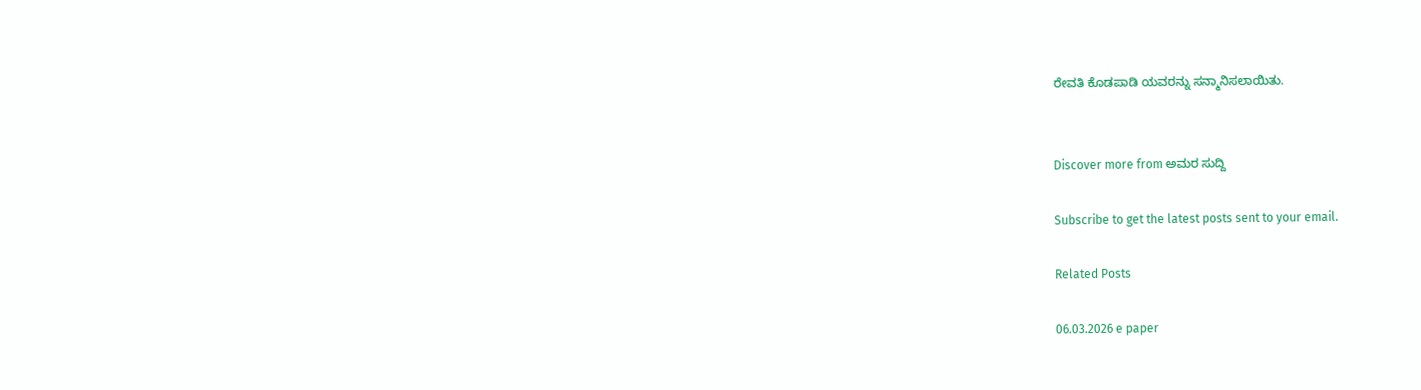ರೇವತಿ ಕೊಡಪಾಡಿ ಯವರನ್ನು ಸನ್ಮಾನಿಸಲಾಯಿತು.


Discover more from ಅಮರ ಸುದ್ದಿ

Subscribe to get the latest posts sent to your email.

Related Posts

06.03.2026 e paper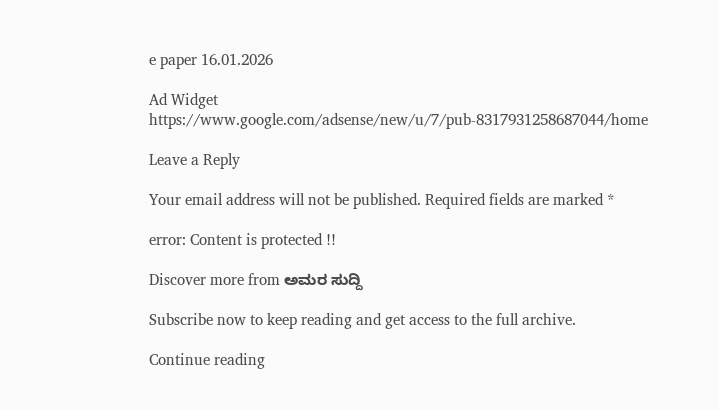e paper 16.01.2026

Ad Widget
https://www.google.com/adsense/new/u/7/pub-8317931258687044/home

Leave a Reply

Your email address will not be published. Required fields are marked *

error: Content is protected !!

Discover more from ಅಮರ ಸುದ್ದಿ

Subscribe now to keep reading and get access to the full archive.

Continue reading